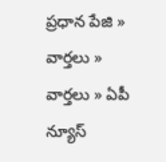ప్రధాన పేజి » వార్తలు » వార్తలు » ఏపీ న్యూస్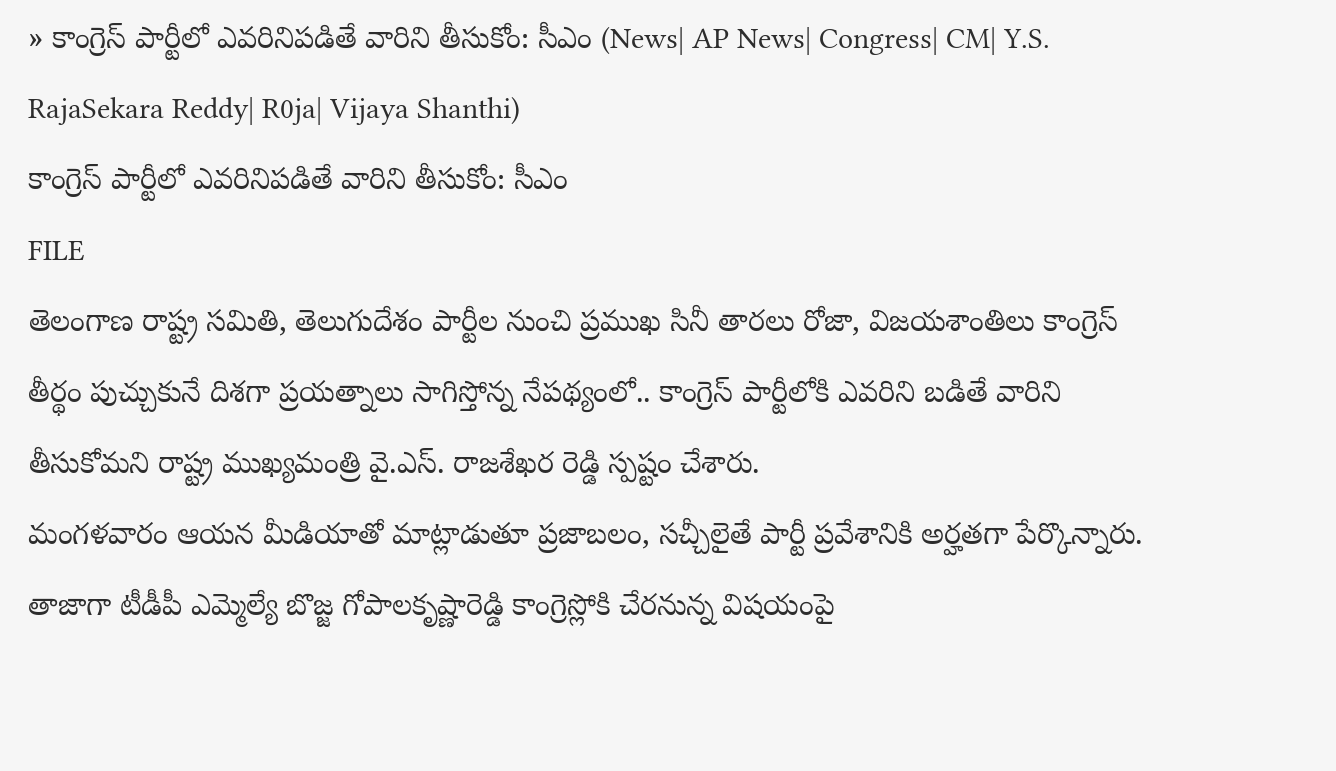» కాంగ్రెస్ పార్టీలో ఎవరినిపడితే వారిని తీసుకోం: సీఎం (News| AP News| Congress| CM| Y.S. RajaSekara Reddy| R0ja| Vijaya Shanthi)
కాంగ్రెస్ పార్టీలో ఎవరినిపడితే వారిని తీసుకోం: సీఎం
FILE
తెలంగాణ రాష్ట్ర సమితి, తెలుగుదేశం పార్టీల నుంచి ప్రముఖ సినీ తారలు రోజా, విజయశాంతిలు కాంగ్రెస్ తీర్థం పుచ్చుకునే దిశగా ప్రయత్నాలు సాగిస్తోన్న నేపథ్యంలో.. కాంగ్రెస్ పార్టీలోకి ఎవరిని బడితే వారిని తీసుకోమని రాష్ట్ర ముఖ్యమంత్రి వై.ఎస్. రాజశేఖర రెడ్డి స్పష్టం చేశారు.
మంగళవారం ఆయన మీడియాతో మాట్లాడుతూ ప్రజాబలం, సచ్చీలైతే పార్టీ ప్రవేశానికి అర్హతగా పేర్కొన్నారు.
తాజాగా టీడీపీ ఎమ్మెల్యే బొజ్జ గోపాలకృష్ణారెడ్డి కాంగ్రెస్లోకి చేరనున్న విషయంపై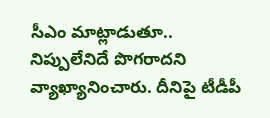సీఎం మాట్లాడుతూ.. నిప్పులేనిదే పొగరాదని వ్యాఖ్యానించారు. దీనిపై టీడీపీ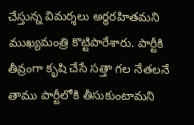చేస్తున్న విమర్శలు అర్థరహితమని ముఖ్యమంత్రి కొట్టిపారేశారు. పార్టీకి తీవ్రంగా కృషి చేసే సత్తా గల నేతలనే తాము పార్టీలోకి తీసుకుంటామని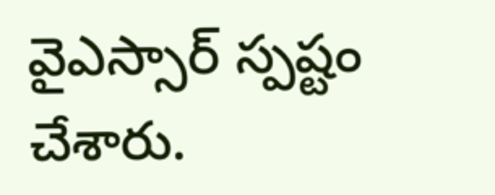వైఎస్సార్ స్పష్టం చేశారు.